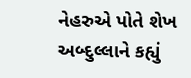નેહરુએ પોતે શેખ અબ્દુલ્લાને કહ્યું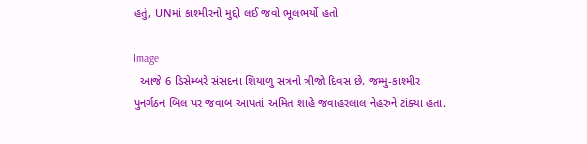હતું, UNમાં કાશ્મીરનો મુદ્દો લઈ જવો ભૂલભર્યો હતો

Image
  આજે 6 ડિસેમ્બરે સંસદના શિયાળુ સત્રનો ત્રીજો દિવસ છે. જમ્મુ-કાશ્મીર પુનર્ગઠન બિલ પર જવાબ આપતાં અમિત શાહે જવાહરલાલ નેહરુને ટાંક્યા હતા.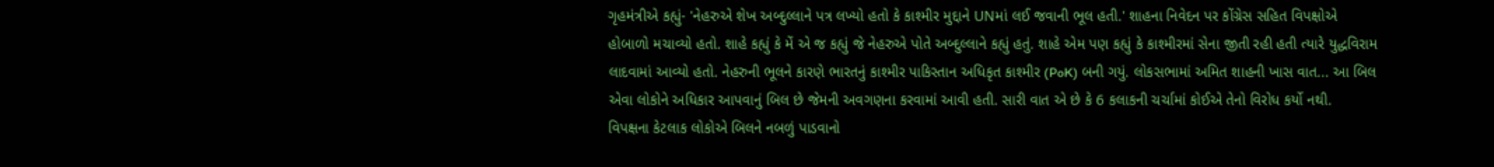ગૃહમંત્રીએ કહ્યું- 'નેહરુએ શેખ અબ્દુલ્લાને પત્ર લખ્યો હતો કે કાશ્મીર મુદ્દાને UNમાં લઈ જવાની ભૂલ હતી.' શાહના નિવેદન પર કોંગ્રેસ સહિત વિપક્ષોએ હોબાળો મચાવ્યો હતો. શાહે કહ્યું કે મેં એ જ કહ્યું જે નેહરુએ પોતે અબ્દુલ્લાને કહ્યું હતું. શાહે એમ પણ કહ્યું કે કાશ્મીરમાં સેના જીતી રહી હતી ત્યારે યુદ્ધવિરામ લાદવામાં આવ્યો હતો. નેહરુની ભૂલને કારણે ભારતનું કાશ્મીર પાકિસ્તાન અધિકૃત કાશ્મીર (PoK) બની ગયું. લોકસભામાં અમિત શાહની ખાસ વાત... આ બિલ એવા લોકોને અધિકાર આપવાનું બિલ છે જેમની અવગણના કરવામાં આવી હતી. સારી વાત એ છે કે 6 કલાકની ચર્ચામાં કોઈએ તેનો વિરોધ કર્યો નથી. વિપક્ષના કેટલાક લોકોએ બિલને નબળું પાડવાનો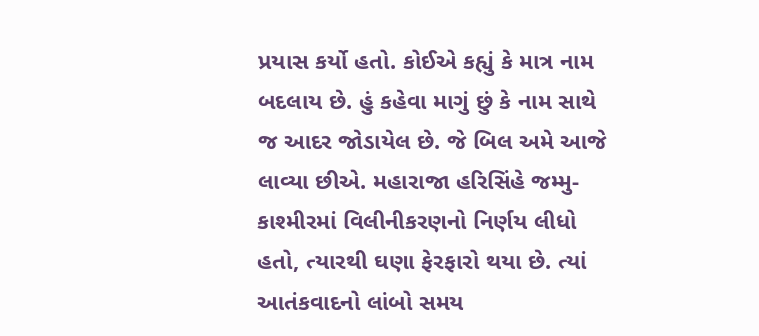પ્રયાસ કર્યો હતો. કોઈએ કહ્યું કે માત્ર નામ બદલાય છે. હું કહેવા માગું છું કે નામ સાથે જ આદર જોડાયેલ છે. જે બિલ અમે આજે લાવ્યા છીએ. મહારાજા હરિસિંહે જમ્મુ-કાશ્મીરમાં વિલીનીકરણનો નિર્ણય લીધો હતો, ત્યારથી ઘણા ફેરફારો થયા છે. ત્યાં આતંકવાદનો લાંબો સમય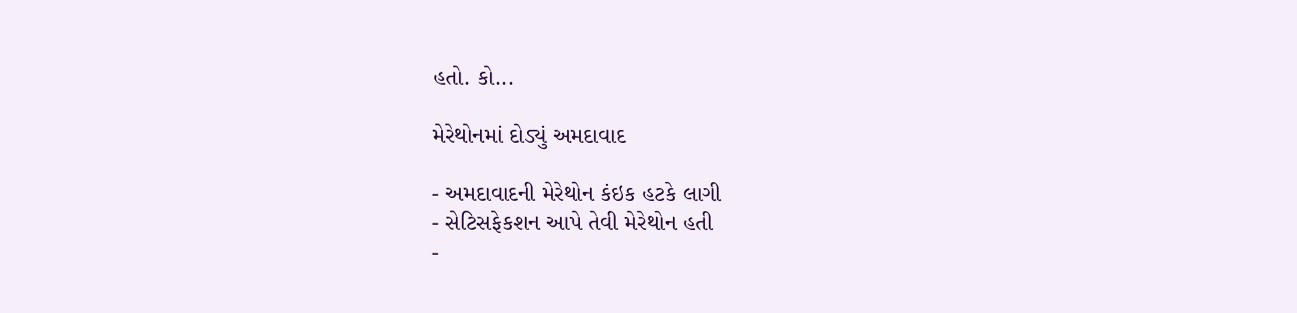હતો. કો...

મેરેથોનમાં દોડ્યું અમદાવાદ

- અમદાવાદની મેરેથોન કંઇક હટકે લાગી
- સેટિસફેકશન આપે તેવી મેરેથોન હતી
-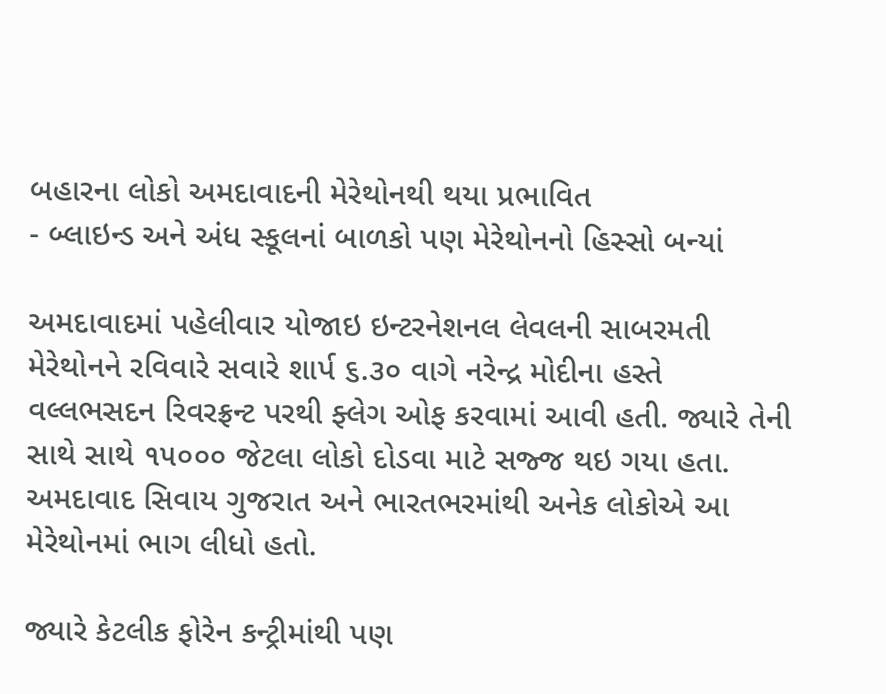બહારના લોકો અમદાવાદની મેરેથોનથી થયા પ્રભાવિત
- બ્લાઇન્ડ અને અંધ સ્કૂલનાં બાળકો પણ મેરેથોનનો હિસ્સો બન્યાં

અમદાવાદમાં પહેલીવાર યોજાઇ ઇન્ટરનેશનલ લેવલની સાબરમતી મેરેથોનને રવિવારે સવારે શાર્પ ૬.૩૦ વાગે નરેન્દ્ર મોદીના હસ્તે વલ્લભસદન રિવરફ્રન્ટ પરથી ફ્લેગ ઓફ કરવામાં આવી હતી. જ્યારે તેની સાથે સાથે ૧૫૦૦૦ જેટલા લોકો દોડવા માટે સજ્જ થઇ ગયા હતા. અમદાવાદ સિવાય ગુજરાત અને ભારતભરમાંથી અનેક લોકોએ આ મેરેથોનમાં ભાગ લીધો હતો.

જ્યારે કેટલીક ફોરેન કન્ટ્રીમાંથી પણ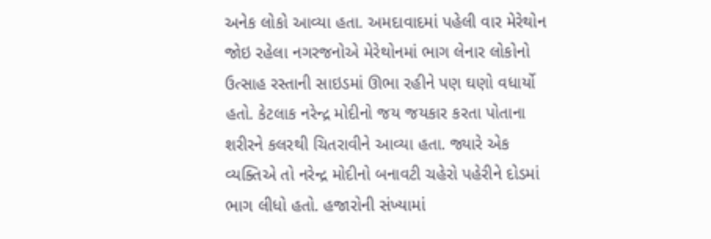અનેક લોકો આવ્યા હતા. અમદાવાદમાં પહેલી વાર મેરેથોન જોઇ રહેલા નગરજનોએ મેરેથોનમાં ભાગ લેનાર લોકોનો ઉત્સાહ રસ્તાની સાઇડમાં ઊભા રહીને પણ ઘણો વધાર્યો હતો. કેટલાક નરેન્દ્ર મોદીનો જય જયકાર કરતા પોતાના શરીરને કલરથી ચિતરાવીને આવ્યા હતા. જ્યારે એક વ્યક્તિએ તો નરેન્દ્ર મોદીનો બનાવટી ચહેરો પહેરીને દોડમાં ભાગ લીધો હતો. હજારોની સંખ્યામાં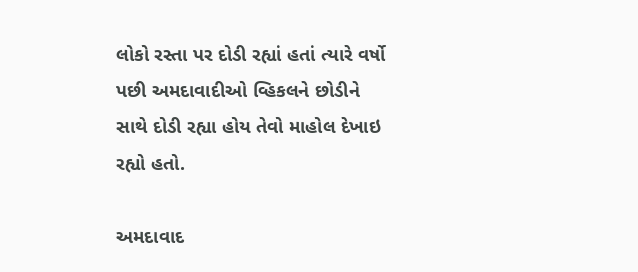લોકો રસ્તા પર દોડી રહ્યાં હતાં ત્યારે વર્ષો પછી અમદાવાદીઓ વ્હિકલને છોડીને સાથે દોડી રહ્યા હોય તેવો માહોલ દેખાઇ રહ્યો હતો.

અમદાવાદ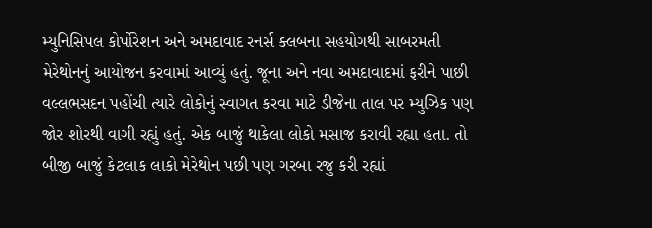મ્યુનિસિપલ કોર્પોરેશન અને અમદાવાદ રનર્સ ક્લબના સહયોગથી સાબરમતી મેરેથોનનું આયોજન કરવામાં આવ્યું હતું. જૂના અને નવા અમદાવાદમાં ફરીને પાછી વલ્લભસદન પહોંચી ત્યારે લોકોનું સ્વાગત કરવા માટે ડીજેના તાલ પર મ્યુઝિક પણ જોર શોરથી વાગી રહ્યું હતું. એક બાજું થાકેલા લોકો મસાજ કરાવી રહ્યા હતા. તો બીજી બાજું કેટલાક લાકો મેરેથોન પછી પણ ગરબા રજુ કરી રહ્યાં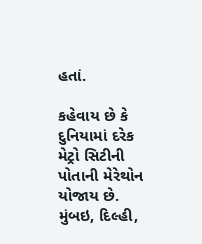હતાં.

કહેવાય છે કે દુનિયામાં દરેક મેટ્રો સિટીની પોતાની મેરેથોન યોજાય છે. મુંબઇ, દિલ્હી,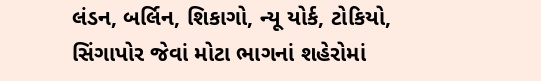લંડન, બર્લિન, શિકાગો, ન્યૂ યોર્ક, ટોકિયો, સિંગાપોર જેવાં મોટા ભાગનાં શહેરોમાં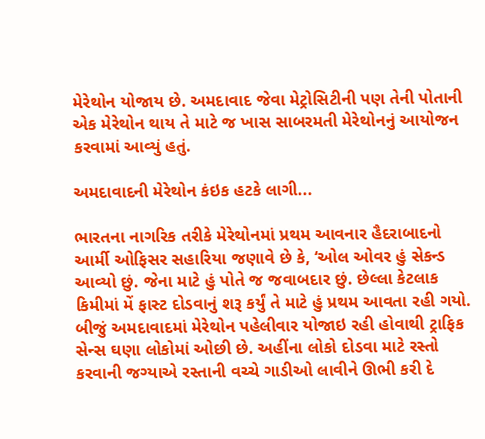મેરેથોન યોજાય છે. અમદાવાદ જેવા મેટ્રોસિટીની પણ તેની પોતાની એક મેરેથોન થાય તે માટે જ ખાસ સાબરમતી મેરેથોનનું આયોજન કરવામાં આવ્યું હતું.

અમદાવાદની મેરેથોન કંઇક હટકે લાગી...

ભારતના નાગરિક તરીકે મેરેથોનમાં પ્રથમ આવનાર હૈદરાબાદનો આર્મી ઓફિસર સહારિયા જણાવે છે કે, ‘ઓલ ઓવર હું સેકન્ડ આવ્યો છું. જેના માટે હું પોતે જ જવાબદાર છું. છેલ્લા કેટલાક કિમીમાં મેં ફાસ્ટ દોડવાનું શરૂ કર્યું તે માટે હું પ્રથમ આવતા રહી ગયો. બીજું અમદાવાદમાં મેરેથોન પહેલીવાર યોજાઇ રહી હોવાથી ટ્રાફિક સેન્સ ઘણા લોકોમાં ઓછી છે. અહીંના લોકો દોડવા માટે રસ્તો કરવાની જગ્યાએ રસ્તાની વચ્ચે ગાડીઓ લાવીને ઊભી કરી દે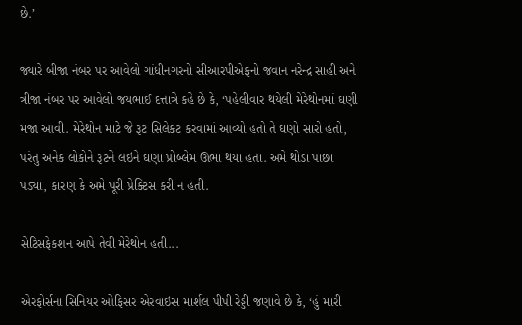છે.’

જ્યારે બીજા નંબર પર આવેલો ગાંધીનગરનો સીઆરપીએફનો જવાન નરેન્દ્ર સાહી અને ત્રીજા નંબર પર આવેલો જયભાઈ દત્તાત્રે કહે છે કે, ‘પહેલીવાર થયેલી મેરેથોનમાં ઘણી મજા આવી. મેરેથોન માટે જે રૂટ સિલેકટ કરવામાં આવ્યો હતો તે ઘણો સારો હતો, પરંતુ અનેક લોકોને રૂટને લઇને ઘણા પ્રોબ્લેમ ઊભા થયા હતા. અમે થોડા પાછા પડ્યા, કારણ કે અમે પૂરી પ્રેક્ટિસ કરી ન હતી.

સેટિસફેકશન આપે તેવી મેરેથોન હતી...

એરફોર્સના સિનિયર ઓફિસર એરવાઇસ માર્શલ પીપી રેડ્ડી જણાવે છે કે, ‘હું મારી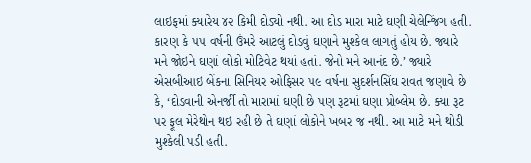લાઇફમાં ક્યારેય ૪૨ કિમી દોડ્યો નથી. આ દોડ મારા માટે ઘણી ચેલેન્જિંગ હતી. કારણ કે ૫૫ વર્ષની ઉંમરે આટલું દોડવું ઘણાને મુશ્કેલ લાગતું હોય છે. જ્યારે મને જોઇને ઘણાં લોકો મોટિવેટ થયાં હતાં. જેનો મને આનંદ છે.’ જ્યારે એસબીઆઇ બેંકના સિનિયર ઓફિસર ૫૯ વર્ષના સુદર્શનસિંઘ રાવત જણાવે છે કે, ‘દોડવાની એનર્જી તો મારામાં ઘણી છે પણ રૂટમાં ઘણા પ્રોબ્લેમ છે. ક્યા રૂટ પર ફૂલ મેરેથોન થઇ રહી છે તે ઘણાં લોકોને ખબર જ નથી. આ માટે મને થોડી મુશ્કેલી પડી હતી.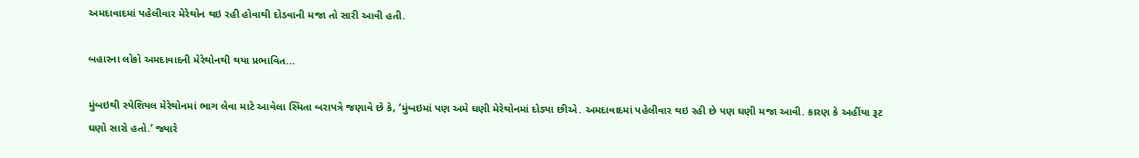અમદાવાદમાં પહેલીવાર મેરેથોન થઇ રહી હોવાથી દોડવાની મજા તો સારી આવી હતી.

બહારના લોકો અમદાવાદની મેરેથોનથી થયા પ્રભાવિત...

મુંબઇથી સ્પેશિયલ મેરેથોનમાં ભાગ લેવા માટે આવેલા સ્મિતા બરાપત્રે જણાવે છે કે, ‘મુંબઇમાં પણ અમે ઘણી મેરેથોનમાં દોડ્યા છીએ. અમદાવાદમાં પહેલીવાર થઇ રહી છે પણ ઘણી મજા આવી. કારણ કે અહીંયા રૂટ ઘણો સારો હતો.’ જ્યારે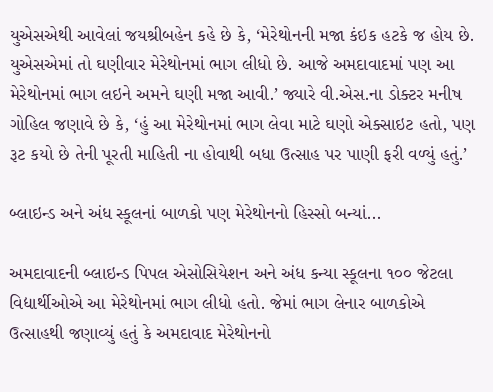યુએસએથી આવેલાં જયશ્રીબહેન કહે છે કે, ‘મેરેથોનની મજા કંઇક હટકે જ હોય છે. યુએસએમાં તો ઘણીવાર મેરેથોનમાં ભાગ લીધો છે. આજે અમદાવાદમાં પણ આ મેરેથોનમાં ભાગ લઇને અમને ઘણી મજા આવી.’ જ્યારે વી.એસ.ના ડોક્ટર મનીષ ગોહિલ જણાવે છે કે, ‘હું આ મેરેથોનમાં ભાગ લેવા માટે ઘણો એક્સાઇટ હતો, પણ રૂટ કયો છે તેની પૂરતી માહિતી ના હોવાથી બધા ઉત્સાહ પર પાણી ફરી વળ્યું હતું.’

બ્લાઇન્ડ અને અંધ સ્કૂલનાં બાળકો પણ મેરેથોનનો હિસ્સો બન્યાં...

અમદાવાદની બ્લાઇન્ડ પિપલ એસોસિયેશન અને અંધ કન્યા સ્કૂલના ૧૦૦ જેટલા વિદ્યાર્થીઓએ આ મેરેથોનમાં ભાગ લીધો હતો. જેમાં ભાગ લેનાર બાળકોએ ઉત્સાહથી જણાવ્યું હતું કે અમદાવાદ મેરેથોનનો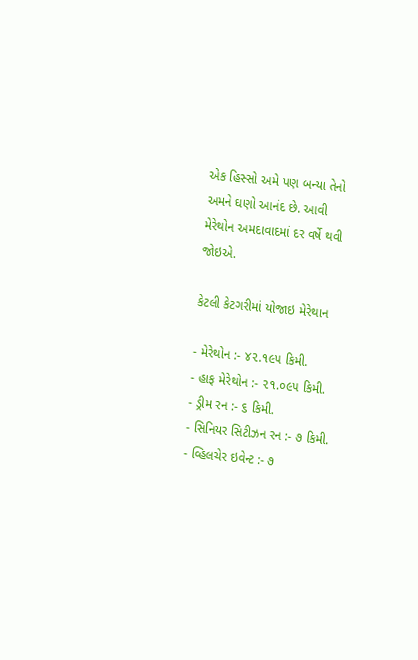એક હિસ્સો અમે પણ બન્યા તેનો અમને ઘણો આનંદ છે. આવી મેરેથોન અમદાવાદમાં દર વર્ષે થવી જોઇએ.

કેટલી કેટગરીમાં યોજાઇ મેરેથાન

- મેરેથોન :- ૪૨.૧૯૫ કિમી.
- હાફ મેરેથોન :- ૨૧.૦૯૫ કિમી.
- ડ્રીમ રન :- ૬ કિમી.
- સિનિયર સિટીઝન રન :- ૭ કિમી.
- વ્હિલચેર ઇવેન્ટ :- ૭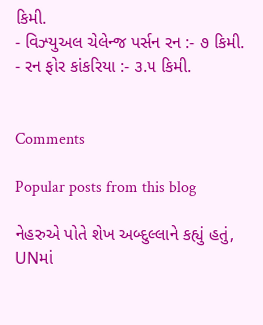કિમી.
- વિઝ્યુઅલ ચેલેન્જ પર્સન રન :- ૭ કિમી.
- રન ફોર કાંકરિયા :- ૩.૫ કિમી.


Comments

Popular posts from this blog

નેહરુએ પોતે શેખ અબ્દુલ્લાને કહ્યું હતું, UNમાં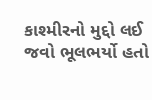કાશ્મીરનો મુદ્દો લઈ જવો ભૂલભર્યો હતો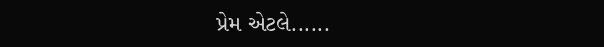પ્રેમ એટલે......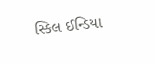સ્કિલ ઈન્ડિયા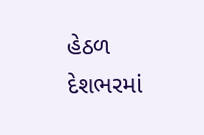હેઠળ દેશભરમાં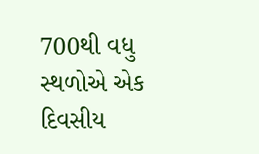700થી વધુ સ્થળોએ એક દિવસીય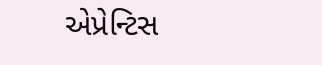એપ્રેન્ટિસ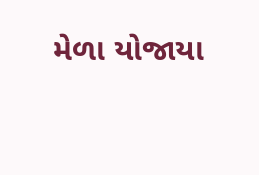મેળા યોજાયા